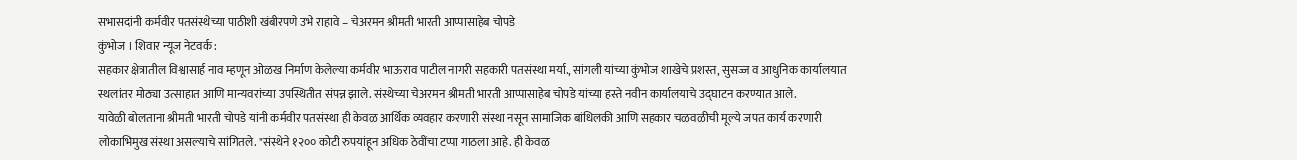सभासदांनी कर्मवीर पतसंस्थेच्या पाठीशी खंबीरपणे उभे राहावे – चेअरमन श्रीमती भारती आप्पासाहेब चोपडे
कुंभोज । शिवार न्यूज नेटवर्क :
सहकार क्षेत्रातील विश्वासार्ह नाव म्हणून ओळख निर्माण केलेल्या कर्मवीर भाऊराव पाटील नागरी सहकारी पतसंस्था मर्या., सांगली यांच्या कुंभोज शाखेचे प्रशस्त, सुसज्ज व आधुनिक कार्यालयात स्थलांतर मोठ्या उत्साहात आणि मान्यवरांच्या उपस्थितीत संपन्न झाले. संस्थेच्या चेअरमन श्रीमती भारती आप्पासाहेब चोपडे यांच्या हस्ते नवीन कार्यालयाचे उद्घाटन करण्यात आले.
यावेळी बोलताना श्रीमती भारती चोपडे यांनी कर्मवीर पतसंस्था ही केवळ आर्थिक व्यवहार करणारी संस्था नसून सामाजिक बांधिलकी आणि सहकार चळवळीची मूल्ये जपत कार्य करणारी लोकाभिमुख संस्था असल्याचे सांगितले. "संस्थेने १२०० कोटी रुपयांहून अधिक ठेवींचा टप्पा गाठला आहे. ही केवळ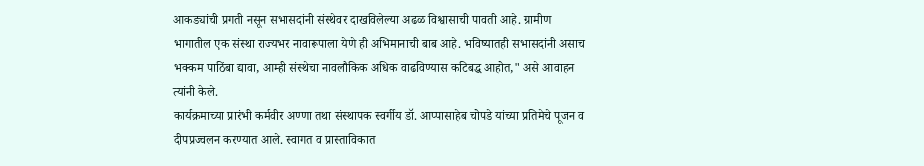आकड्यांची प्रगती नसून सभासदांनी संस्थेवर दाखविलेल्या अढळ विश्वासाची पावती आहे. ग्रामीण भागातील एक संस्था राज्यभर नावारूपाला येणे ही अभिमानाची बाब आहे. भविष्यातही सभासदांनी असाच भक्कम पाठिंबा द्यावा, आम्ही संस्थेचा नावलौकिक अधिक वाढविण्यास कटिबद्ध आहोत," असे आवाहन त्यांनी केले.
कार्यक्रमाच्या प्रारंभी कर्मवीर अण्णा तथा संस्थापक स्वर्गीय डॉ. आप्पासाहेब चोपडे यांच्या प्रतिमेचे पूजन व दीपप्रज्वलन करण्यात आले. स्वागत व प्रास्ताविकात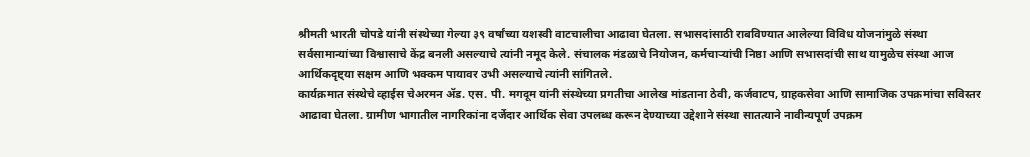श्रीमती भारती चोपडे यांनी संस्थेच्या गेल्या ३९ वर्षांच्या यशस्वी वाटचालीचा आढावा घेतला. सभासदांसाठी राबविण्यात आलेल्या विविध योजनांमुळे संस्था सर्वसामान्यांच्या विश्वासाचे केंद्र बनली असल्याचे त्यांनी नमूद केले. संचालक मंडळाचे नियोजन, कर्मचाऱ्यांची निष्ठा आणि सभासदांची साथ यामुळेच संस्था आज आर्थिकदृष्ट्या सक्षम आणि भक्कम पायावर उभी असल्याचे त्यांनी सांगितले.
कार्यक्रमात संस्थेचे व्हाईस चेअरमन ॲड. एस. पी. मगदूम यांनी संस्थेच्या प्रगतीचा आलेख मांडताना ठेवी, कर्जवाटप, ग्राहकसेवा आणि सामाजिक उपक्रमांचा सविस्तर आढावा घेतला. ग्रामीण भागातील नागरिकांना दर्जेदार आर्थिक सेवा उपलब्ध करून देण्याच्या उद्देशाने संस्था सातत्याने नावीन्यपूर्ण उपक्रम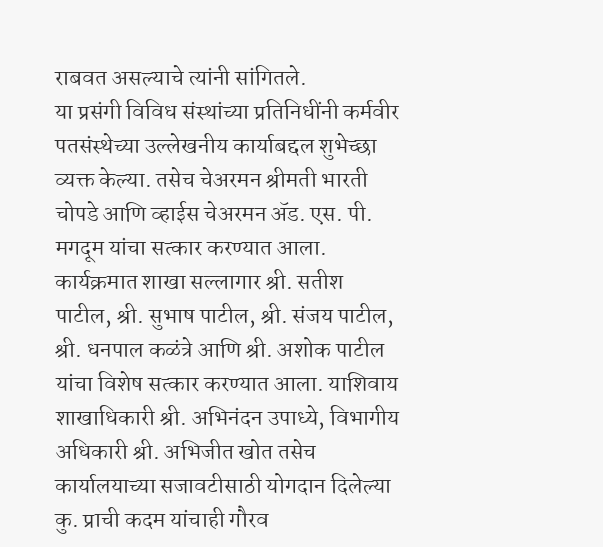राबवत असल्याचे त्यांनी सांगितले.
या प्रसंगी विविध संस्थांच्या प्रतिनिधींनी कर्मवीर पतसंस्थेच्या उल्लेखनीय कार्याबद्दल शुभेच्छा व्यक्त केल्या. तसेच चेअरमन श्रीमती भारती चोपडे आणि व्हाईस चेअरमन ॲड. एस. पी. मगदूम यांचा सत्कार करण्यात आला.
कार्यक्रमात शाखा सल्लागार श्री. सतीश पाटील, श्री. सुभाष पाटील, श्री. संजय पाटील, श्री. धनपाल कळंत्रे आणि श्री. अशोक पाटील यांचा विशेष सत्कार करण्यात आला. याशिवाय शाखाधिकारी श्री. अभिनंदन उपाध्ये, विभागीय अधिकारी श्री. अभिजीत खोत तसेच कार्यालयाच्या सजावटीसाठी योगदान दिलेल्या कु. प्राची कदम यांचाही गौरव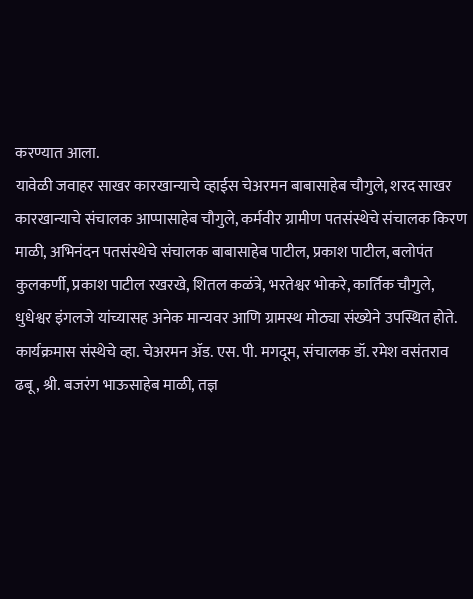करण्यात आला.
यावेळी जवाहर साखर कारखान्याचे व्हाईस चेअरमन बाबासाहेब चौगुले, शरद साखर कारखान्याचे संचालक आप्पासाहेब चौगुले, कर्मवीर ग्रामीण पतसंस्थेचे संचालक किरण माळी, अभिनंदन पतसंस्थेचे संचालक बाबासाहेब पाटील, प्रकाश पाटील, बलोपंत कुलकर्णी, प्रकाश पाटील रखरखे, शितल कळंत्रे, भरतेश्वर भोकरे, कार्तिक चौगुले, धुधेश्वर इंगलजे यांच्यासह अनेक मान्यवर आणि ग्रामस्थ मोठ्या संख्येने उपस्थित होते.
कार्यक्रमास संस्थेचे व्हा. चेअरमन ॲड. एस. पी. मगदूम, संचालक डॉ. रमेश वसंतराव ढबू, श्री. बजरंग भाऊसाहेब माळी, तज्ञ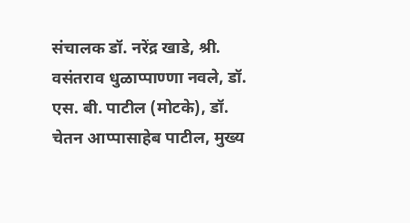संचालक डॉ. नरेंद्र खाडे, श्री. वसंतराव धुळाप्पाण्णा नवले, डॉ. एस. बी. पाटील (मोटके), डॉ. चेतन आप्पासाहेब पाटील, मुख्य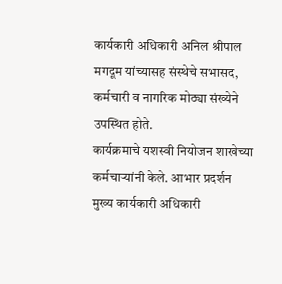कार्यकारी अधिकारी अनिल श्रीपाल मगदूम यांच्यासह संस्थेचे सभासद, कर्मचारी व नागरिक मोठ्या संख्येने उपस्थित होते.
कार्यक्रमाचे यशस्वी नियोजन शाखेच्या कर्मचाऱ्यांनी केले. आभार प्रदर्शन मुख्य कार्यकारी अधिकारी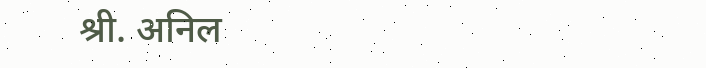श्री. अनिल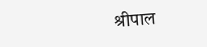श्रीपाल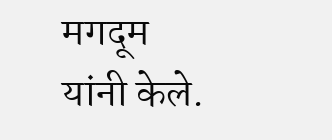मगदूम यांनी केले.